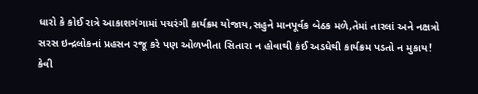ધારો કે કોઈ રાત્રે આકાશગંગામાં પચરંગી કાર્યક્રમ યોજાય,સહુને માનપૂર્વક બેઠક મળે,તેમાં તારલાં અને નક્ષત્રો સરસ ઇન્દ્રલોકનાં પ્રહસન રજૂ કરે પણ ઓળખીતા સિતારા ન હોવાથી કંઈ અડધેથી કાર્યક્રમ પડતો ન મુકાય!
કેવી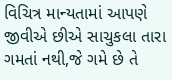વિચિત્ર માન્યતામાં આપણે જીવીએ છીએ સાચુકલા તારા ગમતાં નથી,જે ગમે છે તે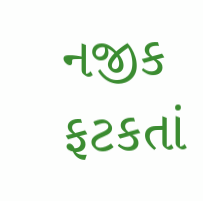નજીક ફટકતાં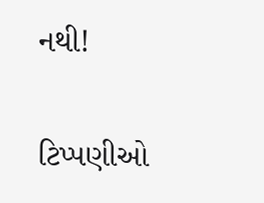નથી!

ટિપ્પણીઓ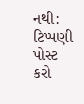નથી:
ટિપ્પણી પોસ્ટ કરો